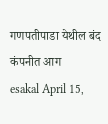गणपतीपाडा येथील बंद कंपनीत आग
esakal April 15,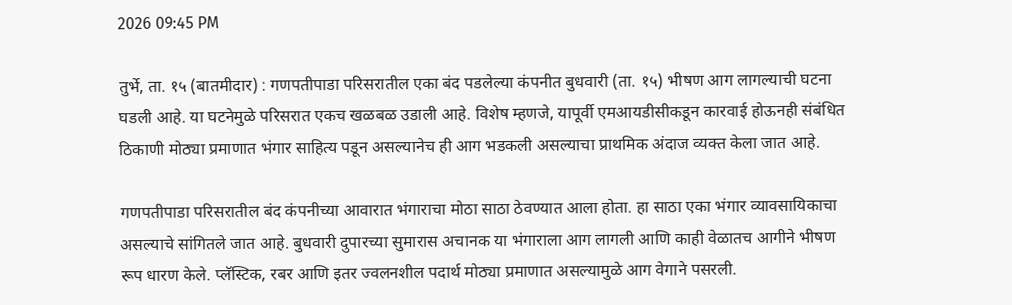2026 09:45 PM

तुर्भे, ता. १५ (बातमीदार) : गणपतीपाडा परिसरातील एका बंद पडलेल्या कंपनीत बुधवारी (ता. १५) भीषण आग लागल्याची घटना घडली आहे. या घटनेमुळे परिसरात एकच खळबळ उडाली आहे. विशेष म्हणजे, यापूर्वी एमआयडीसीकडून कारवाई होऊनही संबंधित ठिकाणी मोठ्या प्रमाणात भंगार साहित्य पडून असल्यानेच ही आग भडकली असल्याचा प्राथमिक अंदाज व्यक्त केला जात आहे.

गणपतीपाडा परिसरातील बंद कंपनीच्या आवारात भंगाराचा मोठा साठा ठेवण्यात आला होता. हा साठा एका भंगार व्यावसायिकाचा असल्याचे सांगितले जात आहे. बुधवारी दुपारच्या सुमारास अचानक या भंगाराला आग लागली आणि काही वेळातच आगीने भीषण रूप धारण केले. प्लॅस्टिक, रबर आणि इतर ज्वलनशील पदार्थ मोठ्या प्रमाणात असल्यामुळे आग वेगाने पसरली.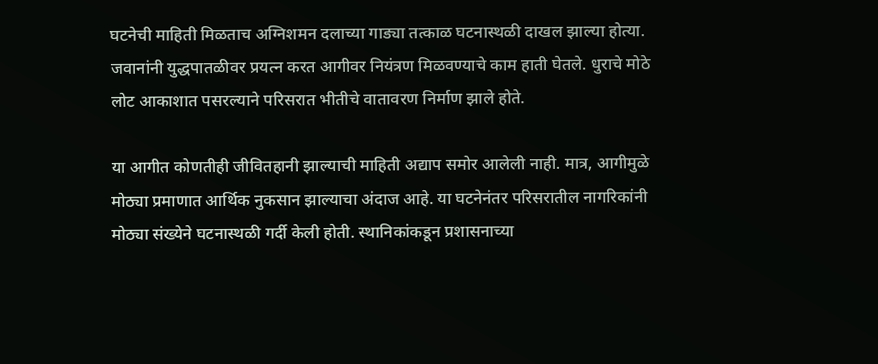घटनेची माहिती मिळताच अग्निशमन दलाच्या गाड्या तत्काळ घटनास्थळी दाखल झाल्या होत्या. जवानांनी युद्धपातळीवर प्रयत्न करत आगीवर नियंत्रण मिळवण्याचे काम हाती घेतले. धुराचे मोठे लोट आकाशात पसरल्याने परिसरात भीतीचे वातावरण निर्माण झाले होते.

या आगीत कोणतीही जीवितहानी झाल्याची माहिती अद्याप समोर आलेली नाही. मात्र, आगीमुळे मोठ्या प्रमाणात आर्थिक नुकसान झाल्याचा अंदाज आहे. या घटनेनंतर परिसरातील नागरिकांनी मोठ्या संख्येने घटनास्थळी गर्दी केली होती. स्थानिकांकडून प्रशासनाच्या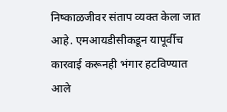निष्काळजीवर संताप व्यक्त केला जात आहे. एमआयडीसीकडून यापूर्वीच कारवाई करूनही भंगार हटविण्यात आले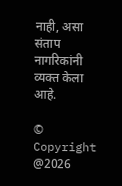नाही, असा संताप नागरिकांनी व्यक्त केला आहे.

© Copyright @2026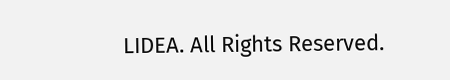LIDEA. All Rights Reserved.